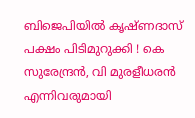ബിജെപിയിൽ കൃഷ്ണദാസ് പക്ഷം പിടിമുറുക്കി ! കെ സുരേന്ദ്രന്‍, വി മുരളീധരന്‍ എന്നിവരുമായി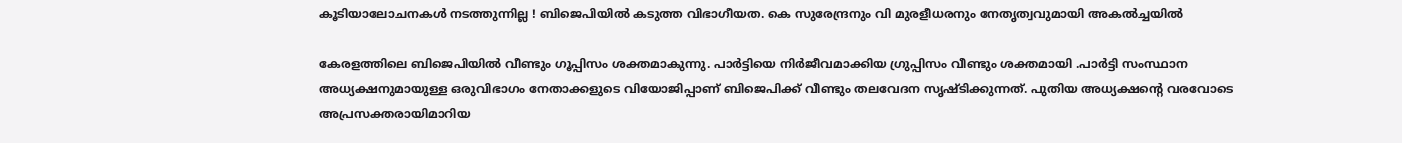കൂടിയാലോചനകള്‍ നടത്തുന്നില്ല ! ബിജെപിയില്‍ കടുത്ത വിഭാഗീയത. കെ സുരേന്ദ്രനും വി മുരളീധരനും നേതൃത്വവുമായി അകല്‍ച്ചയില്‍

കേരളത്തിലെ ബിജെപിയിൽ വീണ്ടും ഗൂപ്പിസം ശക്തമാകുന്നു. പാർട്ടിയെ നിർജീവമാക്കിയ ഗ്രുപ്പിസം വീണ്ടും ശക്തമായി .പാര്‍ട്ടി സംസ്ഥാന അധ്യക്ഷനുമായുള്ള ഒരുവിഭാഗം നേതാക്കളുടെ വിയോജിപ്പാണ് ബിജെപിക്ക് വീണ്ടും തലവേദന സൃഷ്ടിക്കുന്നത്. പുതിയ അധ്യക്ഷന്റെ വരവോടെ അപ്രസക്തരായിമാറിയ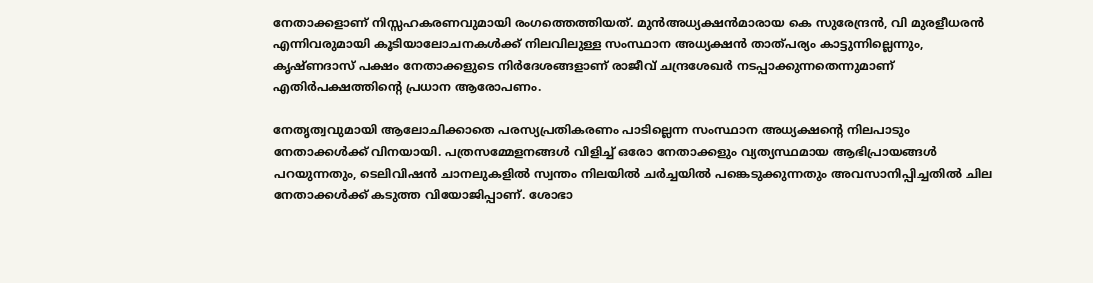നേതാക്കളാണ് നിസ്സഹകരണവുമായി രംഗത്തെത്തിയത്. മുന്‍അധ്യക്ഷന്‍മാരായ കെ സുരേന്ദ്രന്‍, വി മുരളീധരന്‍ എന്നിവരുമായി കൂടിയാലോചനകള്‍ക്ക് നിലവിലുള്ള സംസ്ഥാന അധ്യക്ഷന്‍ താത്പര്യം കാട്ടുന്നില്ലെന്നും, കൃഷ്ണദാസ് പക്ഷം നേതാക്കളുടെ നിര്‍ദേശങ്ങളാണ് രാജീവ് ചന്ദ്രശേഖര്‍ നടപ്പാക്കുന്നതെന്നുമാണ് എതിര്‍പക്ഷത്തിന്റെ പ്രധാന ആരോപണം.

നേതൃത്വവുമായി ആലോചിക്കാതെ പരസ്യപ്രതികരണം പാടില്ലെന്ന സംസ്ഥാന അധ്യക്ഷന്റെ നിലപാടും നേതാക്കള്‍ക്ക് വിനയായി. പത്രസമ്മേളനങ്ങള്‍ വിളിച്ച് ഒരോ നേതാക്കളും വ്യത്യസ്ഥമായ ആഭിപ്രായങ്ങള്‍ പറയുന്നതും, ടെലിവിഷന്‍ ചാനലുകളില്‍ സ്വന്തം നിലയില്‍ ചര്‍ച്ചയില്‍ പങ്കെടുക്കുന്നതും അവസാനിപ്പിച്ചതില്‍ ചില നേതാക്കള്‍ക്ക് കടുത്ത വിയോജിപ്പാണ്. ശോഭാ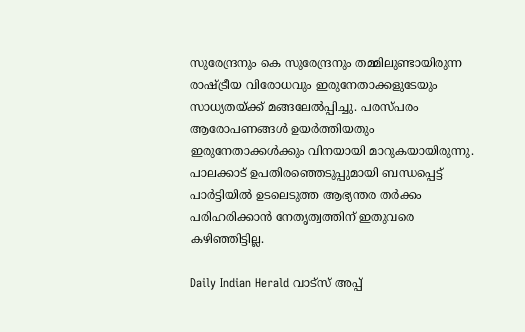സുരേന്ദ്രനും കെ സുരേന്ദ്രനും തമ്മിലുണ്ടായിരുന്ന രാഷ്ട്രീയ വിരോധവും ഇരുനേതാക്കളുടേയും സാധ്യതയ്ക്ക് മങ്ങലേല്‍പ്പിച്ചു. പരസ്പരം ആരോപണങ്ങള്‍ ഉയര്‍ത്തിയതും ഇരുനേതാക്കള്‍ക്കും വിനയായി മാറുകയായിരുന്നു. പാലക്കാട് ഉപതിരഞ്ഞെടുപ്പുമായി ബന്ധപ്പെട്ട് പാര്‍ട്ടിയില്‍ ഉടലെടുത്ത ആഭ്യന്തര തര്‍ക്കം പരിഹരിക്കാന്‍ നേതൃത്വത്തിന് ഇതുവരെ കഴിഞ്ഞിട്ടില്ല.

Daily Indian Herald വാട്സ് അപ്പ്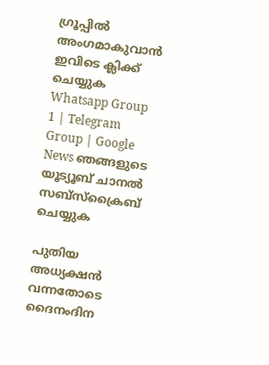ഗ്രൂപ്പിൽ അംഗമാകുവാൻ ഇവിടെ ക്ലിക്ക് ചെയ്യുക Whatsapp Group 1 | Telegram Group | Google News ഞങ്ങളുടെ യൂട്യൂബ് ചാനൽ സബ്സ്ക്രൈബ് ചെയ്യുക

പുതിയ അധ്യക്ഷന്‍ വന്നതോടെ ദൈനംദിന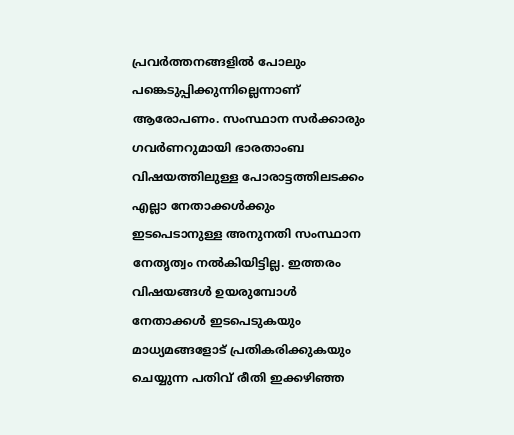പ്രവര്‍ത്തനങ്ങളില്‍ പോലും പങ്കെടുപ്പിക്കുന്നില്ലെന്നാണ് ആരോപണം. സംസ്ഥാന സര്‍ക്കാരും ഗവര്‍ണറുമായി ഭാരതാംബ വിഷയത്തിലുള്ള പോരാട്ടത്തിലടക്കം എല്ലാ നേതാക്കള്‍ക്കും ഇടപെടാനുള്ള അനുനതി സംസ്ഥാന നേതൃത്വം നല്‍കിയിട്ടില്ല. ഇത്തരം വിഷയങ്ങള്‍ ഉയരുമ്പോള്‍ നേതാക്കള്‍ ഇടപെടുകയും മാധ്യമങ്ങളോട് പ്രതികരിക്കുകയും ചെയ്യുന്ന പതിവ് രീതി ഇക്കഴിഞ്ഞ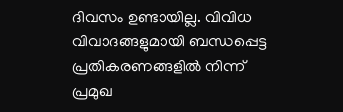ദിവസം ഉണ്ടായില്ല. വിവിധ വിവാദങ്ങളുമായി ബന്ധപ്പെട്ട പ്രതികരണങ്ങളില്‍ നിന്ന് പ്രമുഖ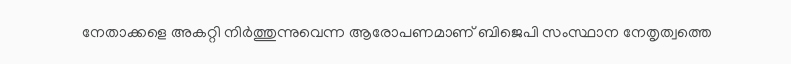നേതാക്കളെ അകറ്റി നിര്‍ത്തുന്നുവെന്ന ആരോപണമാണ് ബിജെപി സംസ്ഥാന നേതൃത്വത്തെ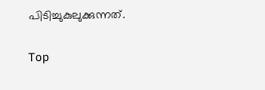പിടിച്ചുകുലുക്കുന്നത്.

Top